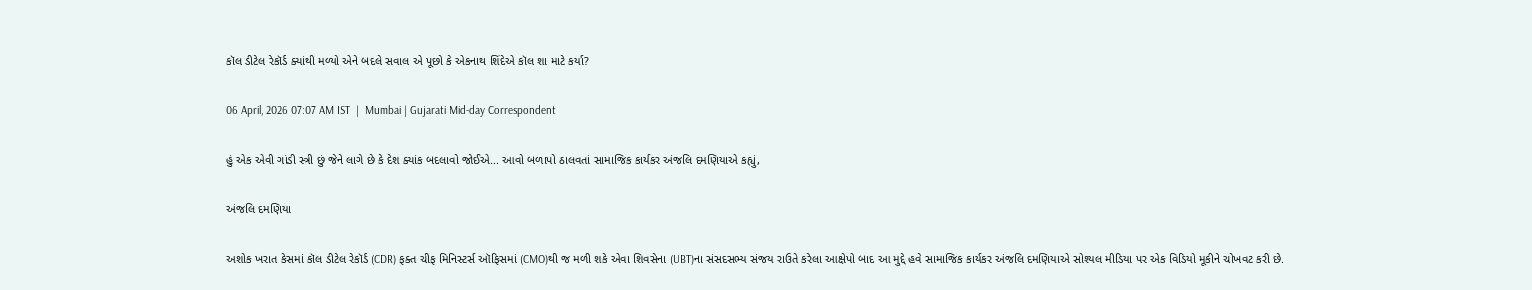કૉલ ડીટેલ રેકૉર્ડ ક્યાંથી મળ્યો એને બદલે સવાલ એ પૂછો કે એકનાથ શિંદેએ કૉલ શા માટે કર્યા?

06 April, 2026 07:07 AM IST  |  Mumbai | Gujarati Mid-day Correspondent

હું એક એવી ગાંડી સ્ત્રી છું જેને લાગે છે કે દેશ ક્યાંક બદલાવો જોઈએ... આવો બળાપો ઠાલવતાં સામાજિક કાર્યકર અંજલિ દમણિયાએ કહ્યું,

અંજલિ દમણિયા

અશોક ખરાત કેસમાં કૉલ ડીટેલ રેકૉર્ડ (CDR) ફક્ત ચીફ મિનિસ્ટર્સ ઑફિસમાં (CMO)થી જ મળી શકે એવા શિવસેના (UBT)ના સંસદસભ્ય સંજય રાઉતે કરેલા આક્ષેપો બાદ આ મુદ્દે હવે સામાજિક કાર્યકર અંજલિ દમણિયાએ સોશ્યલ મીડિયા પર એક વિડિયો મૂકીને ચોખવટ કરી છે.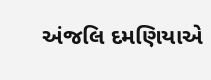અંજલિ દમણિયાએ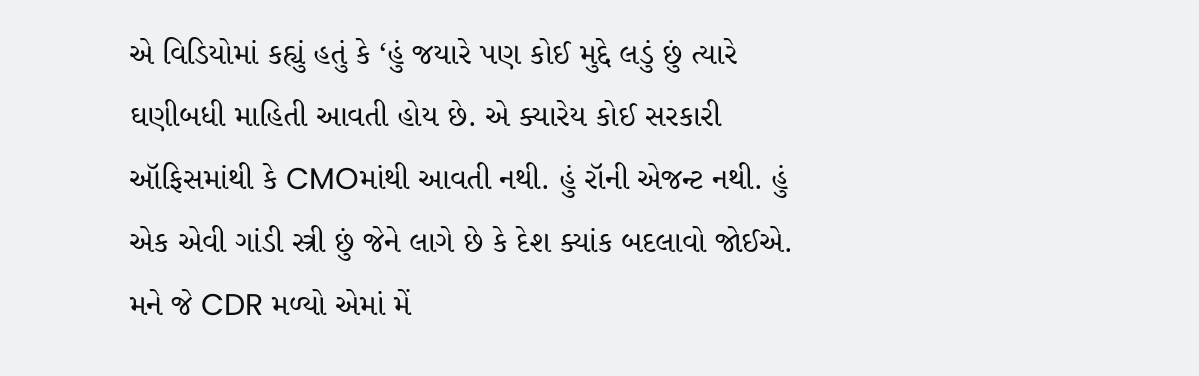એ વિડિયોમાં કહ્યું હતું કે ‘હું જયારે પણ કોઈ મુદ્દે લડું છું ત્યારે ઘણીબધી માહિતી આવતી હોય છે. એ ક્યારેય કોઈ સરકારી ઑફિસમાંથી કે CMOમાંથી આવતી નથી. હું રૉની એજન્ટ નથી. હું એક એવી ગાંડી સ્ત્રી છું જેને લાગે છે કે દેશ ક્યાંક બદલાવો જોઈએ. મને જે CDR મળ્યો એમાં મેં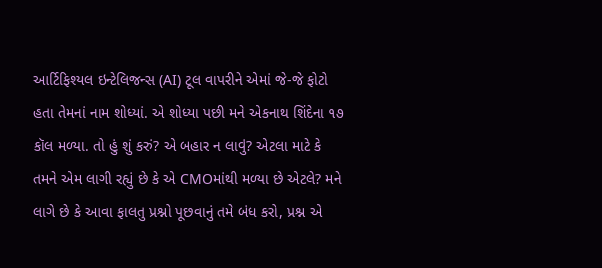આર્ટિફિશ્યલ ઇન્ટેલિજન્સ (AI) ટૂલ વાપરીને એમાં જે-જે ફોટો હતા તેમનાં નામ શોધ્યાં. એ શોધ્યા પછી મને એકનાથ શિંદેના ૧૭ કૉલ મળ્યા. તો હું શું કરું? એ બહાર ન લાવું? એટલા માટે કે તમને એમ લાગી રહ્યું છે કે એ CMOમાંથી મળ્યા છે એટલે? મને લાગે છે કે આવા ફાલતુ પ્રશ્નો પૂછવાનું તમે બંધ કરો, પ્રશ્ન એ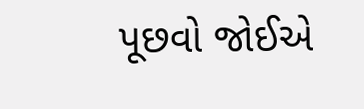પૂછવો જોઈએ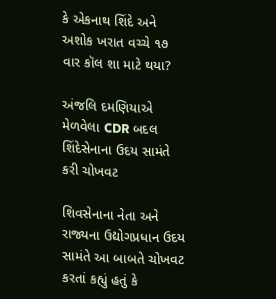કે એકનાથ શિંદે અને અશોક ખરાત વચ્ચે ૧૭ વાર કૉલ શા માટે થયા?

અંજલિ દમણિયાએ મેળવેલા CDR બદલ શિંદેસેનાના ઉદય સામંતે કરી ચોખવટ

શિવસેનાના નેતા અને રાજ્યના ઉદ્યોગપ્રધાન ઉદય સામંતે આ બાબતે ચોખવટ કરતાં કહ્યું હતું કે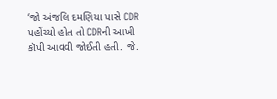‘જો અંજલિ દમણિયા પાસે CDR પહોંચ્યો હોત તો CDRની આખી કૉપી આવવી જોઈતી હતી. જે.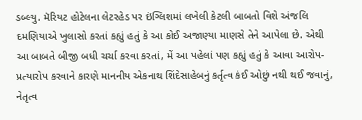ડબ્લ્યુ. મૅરિયટ હોટેલના લેટરહેડ પર ઇંગ્લિશમાં લખેલી કેટલી બાબતો વિશે અંજલિ દમણિયાએ ખુલાસો કરતાં કહ્યું હતું કે આ કોઈ અજાણ્યા માણસે તેને આપેલા છે. એથી આ બાબતે બીજી બધી ચર્ચા કરવા કરતાં, મેં આ પહેલાં પણ કહ્યું હતું કે આવા આરોપ-પ્રત્યારોપ કરવાને કારણે માનનીય એકનાથ શિંદેસાહેબનું કર્તૃત્વ કંઈ ઓછું નથી થઈ જવાનું, નેતૃત્વ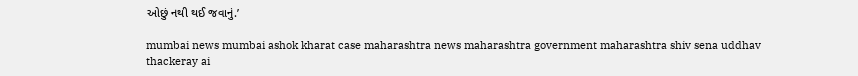ઓછું નથી થઈ જવાનું.’

mumbai news mumbai ashok kharat case maharashtra news maharashtra government maharashtra shiv sena uddhav thackeray ai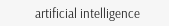artificial intelligence